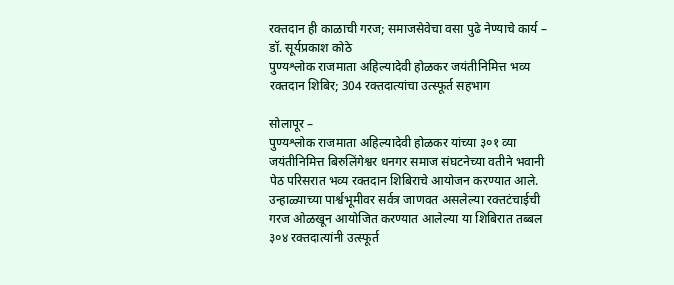रक्तदान ही काळाची गरज; समाजसेवेचा वसा पुढे नेण्याचे कार्य – डॉ. सूर्यप्रकाश कोठे
पुण्यश्लोक राजमाता अहिल्यादेवी होळकर जयंतीनिमित्त भव्य रक्तदान शिबिर; 304 रक्तदात्यांचा उत्स्फूर्त सहभाग

सोलापूर –
पुण्यश्लोक राजमाता अहिल्यादेवी होळकर यांच्या ३०१ व्या जयंतीनिमित्त बिरुलिंगेश्वर धनगर समाज संघटनेच्या वतीने भवानी पेठ परिसरात भव्य रक्तदान शिबिराचे आयोजन करण्यात आले. उन्हाळ्याच्या पार्श्वभूमीवर सर्वत्र जाणवत असलेल्या रक्तटंचाईची गरज ओळखून आयोजित करण्यात आलेल्या या शिबिरात तब्बल ३०४ रक्तदात्यांनी उत्स्फूर्त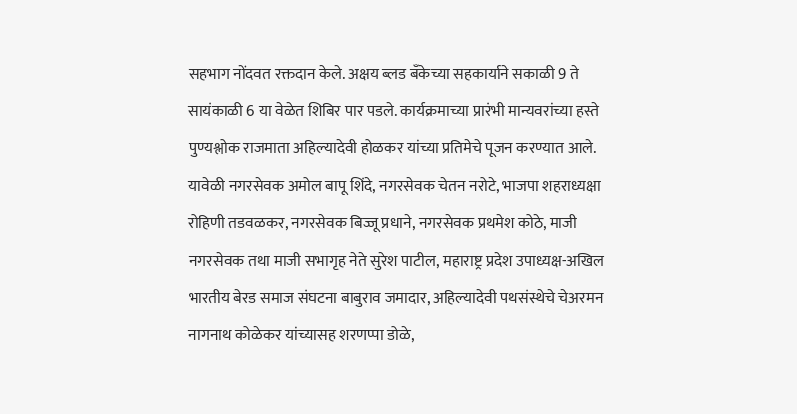सहभाग नोंदवत रक्तदान केले. अक्षय ब्लड बँकेच्या सहकार्याने सकाळी 9 ते सायंकाळी 6 या वेळेत शिबिर पार पडले. कार्यक्रमाच्या प्रारंभी मान्यवरांच्या हस्ते पुण्यश्लोक राजमाता अहिल्यादेवी होळकर यांच्या प्रतिमेचे पूजन करण्यात आले. यावेळी नगरसेवक अमोल बापू शिंदे, नगरसेवक चेतन नरोटे, भाजपा शहराध्यक्षा रोहिणी तडवळकर, नगरसेवक बिज्जू प्रधाने, नगरसेवक प्रथमेश कोठे, माजी नगरसेवक तथा माजी सभागृह नेते सुरेश पाटील, महाराष्ट्र प्रदेश उपाध्यक्ष-अखिल भारतीय बेरड समाज संघटना बाबुराव जमादार, अहिल्यादेवी पथसंस्थेचे चेअरमन नागनाथ कोळेकर यांच्यासह शरणप्पा डोळे,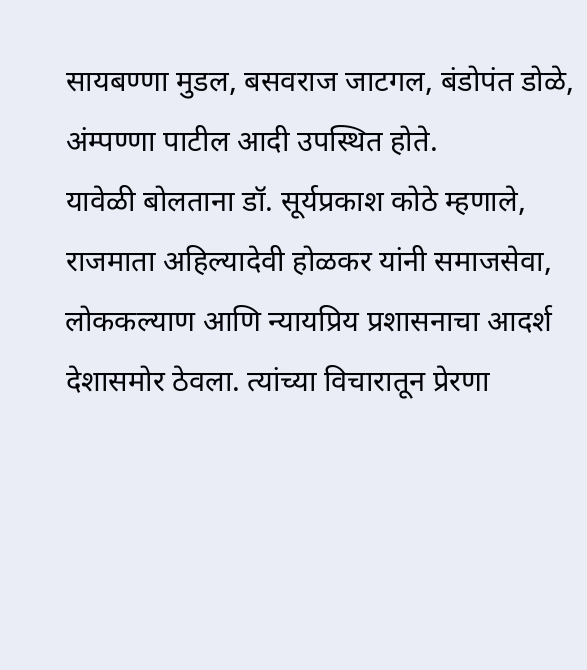सायबण्णा मुडल, बसवराज जाटगल, बंडोपंत डोळे, अंम्पण्णा पाटील आदी उपस्थित होते.
यावेळी बोलताना डॉ. सूर्यप्रकाश कोठे म्हणाले, राजमाता अहिल्यादेवी होळकर यांनी समाजसेवा, लोककल्याण आणि न्यायप्रिय प्रशासनाचा आदर्श देशासमोर ठेवला. त्यांच्या विचारातून प्रेरणा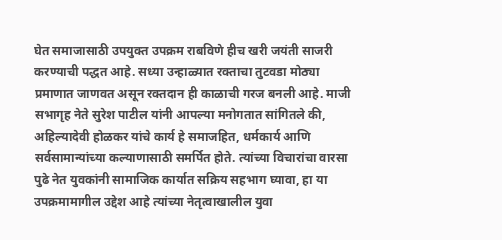घेत समाजासाठी उपयुक्त उपक्रम राबविणे हीच खरी जयंती साजरी करण्याची पद्धत आहे. सध्या उन्हाळ्यात रक्ताचा तुटवडा मोठ्या प्रमाणात जाणवत असून रक्तदान ही काळाची गरज बनली आहे. माजी सभागृह नेते सुरेश पाटील यांनी आपल्या मनोगतात सांगितले की, अहिल्यादेवी होळकर यांचे कार्य हे समाजहित, धर्मकार्य आणि सर्वसामान्यांच्या कल्याणासाठी समर्पित होते. त्यांच्या विचारांचा वारसा पुढे नेत युवकांनी सामाजिक कार्यात सक्रिय सहभाग घ्यावा, हा या उपक्रमामागील उद्देश आहे त्यांच्या नेतृत्वाखालील युवा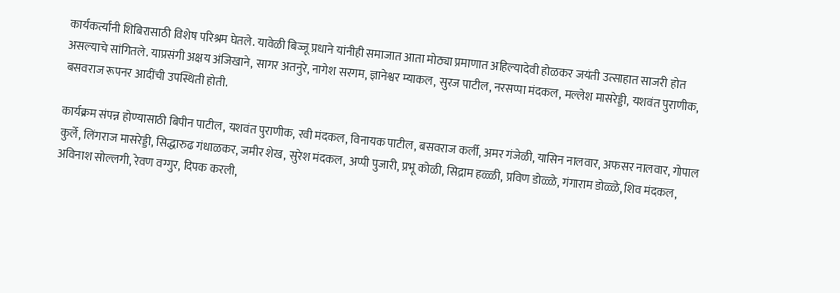कार्यकर्त्यांनी शिबिरासाठी विशेष परिश्रम घेतले. यावेळी बिज्जू प्रधाने यांनीही समाजात आता मोठ्या प्रमाणात अहिल्यादेवी होळकर जयंती उत्साहात साजरी होत असल्याचे सांगितले. याप्रसंगी अक्षय अंजिखाने, सागर अतनुरे, नागेश सरगम, ज्ञानेश्वर म्याकल, सुरज पाटील, नरसप्पा मंदकल, मल्लेश मासरेड्डी, यशवंत पुराणीक, बसवराज रूपनर आदींची उपस्थिती होती.

कार्यक्रम संपन्न होण्यासाठी बिपीन पाटील, यशवंत पुराणीक, रवी मंदकल, विनायक पाटील, बसवराज कर्ली, अमर गंजेळी, यासिन नालवार, अफसर नालवार, गोपाल कुर्ले, लिंगराज मासरेड्डी, सिद्धारुढ गंधाळकर, जमीर शेख, सुरेश मंदकल, अप्पी पुजारी, प्रभू कोळी, सिद्राम हळ्ळी, प्रविण डोळ्ळे, गंगाराम डोळ्ळे, शिव मंदकल, अविनाश सोल्लगी, रेवण वग्गुर, दिपक करली,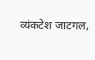व्यंकटेश जाटगल,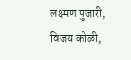लक्ष्मण पुजारी, विजय कोळी,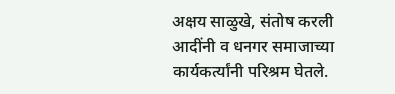अक्षय साळुखे, संतोष करली आदींनी व धनगर समाजाच्या कार्यकर्त्यांनी परिश्रम घेतले.